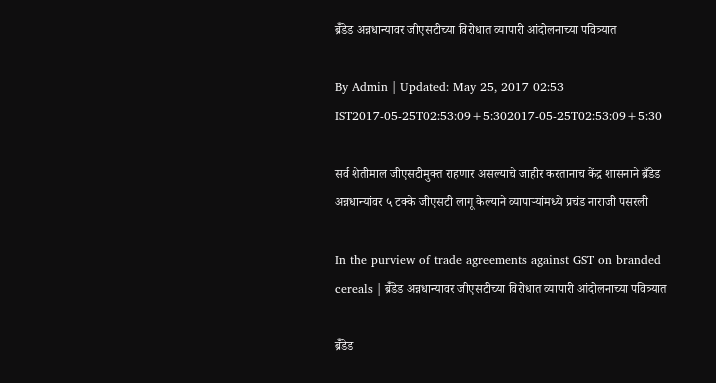ब्रॅँडेड अन्नधान्यावर जीएसटीच्या विरोधात व्यापारी आंदोलनाच्या पवित्र्यात

By Admin | Updated: May 25, 2017 02:53 IST2017-05-25T02:53:09+5:302017-05-25T02:53:09+5:30

सर्व शेतीमाल जीएसटीमुक्त राहणार असल्याचे जाहीर करतानाच केंद्र शासनाने ब्रँडेड अन्नधान्यांवर ५ टक्के जीएसटी लागू केल्याने व्यापाऱ्यांमध्ये प्रचंड नाराजी पसरली

In the purview of trade agreements against GST on branded cereals | ब्रॅँडेड अन्नधान्यावर जीएसटीच्या विरोधात व्यापारी आंदोलनाच्या पवित्र्यात

ब्रॅँडेड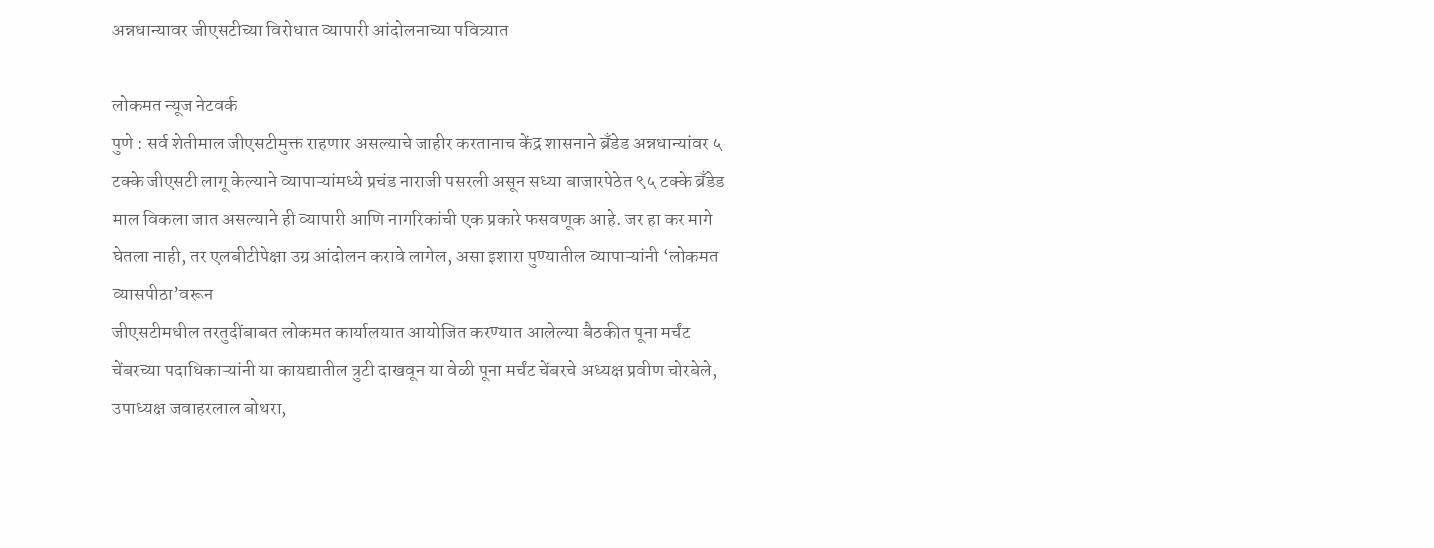अन्नधान्यावर जीएसटीच्या विरोधात व्यापारी आंदोलनाच्या पवित्र्यात

लोकमत न्यूज नेटवर्क
पुणे : सर्व शेतीमाल जीएसटीमुक्त राहणार असल्याचे जाहीर करतानाच केंद्र शासनाने ब्रँडेड अन्नधान्यांवर ५ टक्के जीएसटी लागू केल्याने व्यापाऱ्यांमध्ये प्रचंड नाराजी पसरली असून सध्या बाजारपेठेत ९५ टक्के ब्रँडेड माल विकला जात असल्याने ही व्यापारी आणि नागरिकांची एक प्रकारे फसवणूक आहे. जर हा कर मागे घेतला नाही, तर एलबीटीपेक्षा उग्र आंदोलन करावे लागेल, असा इशारा पुण्यातील व्यापाऱ्यांनी ‘लोकमत व्यासपीठा’वरून
जीएसटीमधील तरतुदींबाबत लोकमत कार्यालयात आयोजित करण्यात आलेल्या बैठकीत पूना मर्चंट चेंबरच्या पदाधिकाऱ्यांनी या कायद्यातील त्रुटी दाखवून या वेळी पूना मर्चंट चेंबरचे अध्यक्ष प्रवीण चोरबेले, उपाध्यक्ष जवाहरलाल बोथरा,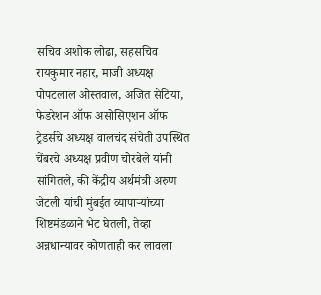सचिव अशोक लोढा, सहसचिव रायकुमार नहार, माजी अध्यक्ष पोपटलाल ओस्तवाल, अजित सेटिया, फेडरेशन ऑफ असोसिएशन ऑफ ट्रेडर्सचे अध्यक्ष वालचंद संचेती उपस्थित
चेंबरचे अध्यक्ष प्रवीण चोरबेले यांनी सांगितले, की केंद्रीय अर्थमंत्री अरुण जेटली यांची मुंबईत व्यापाऱ्यांच्या शिष्टमंडळाने भेट घेतली, तेव्हा अन्नधान्यावर कोणताही कर लावला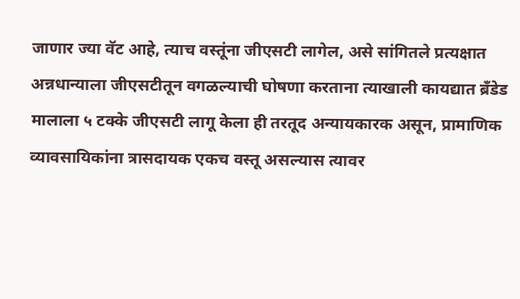जाणार ज्या वॅट आहे, त्याच वस्तूंना जीएसटी लागेल, असे सांगितले प्रत्यक्षात अन्नधान्याला जीएसटीतून वगळल्याची घोषणा करताना त्याखाली कायद्यात ब्रँडेड मालाला ५ टक्के जीएसटी लागू केला ही तरतूद अन्यायकारक असून, प्रामाणिक व्यावसायिकांना त्रासदायक एकच वस्तू असल्यास त्यावर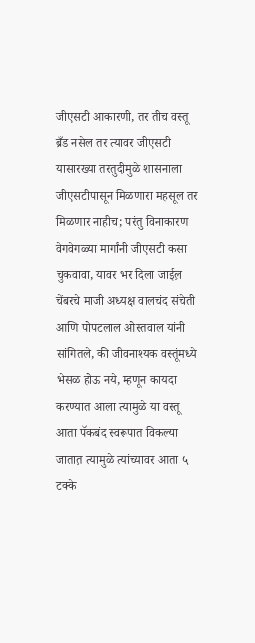जीएसटी आकारणी, तर तीच वस्तू ब्रँड नसेल तर त्यावर जीएसटी
यासारख्या तरतुदीमुळे शासनाला जीएसटीपासून मिळणारा महसूल तर मिळणार नाहीच; परंतु विनाकारण वेगवेगळ्या मार्गांनी जीएसटी कसा चुकवावा, यावर भर दिला जाईल़ चेंबरचे माजी अध्यक्ष वालचंद संचेती आणि पोपटलाल ओस्तवाल यांनी सांगितले, की जीवनाश्यक वस्तूंमध्ये भेसळ होऊ नये, म्हणून कायदा करण्यात आला त्यामुळे या वस्तू आता पॅकबंद स्वरूपात विकल्या जातात़ त्यामुळे त्यांच्यावर आता ५ टक्के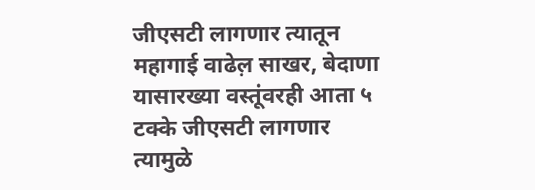जीएसटी लागणार त्यातून महागाई वाढेल़ साखर, बेदाणा यासारख्या वस्तूंवरही आता ५ टक्के जीएसटी लागणार त्यामुळे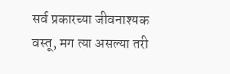सर्व प्रकारच्या जीवनाश्यक वस्तू, मग त्या असल्या तरी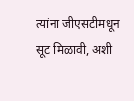त्यांना जीएसटीमधून सूट मिळावी, अशी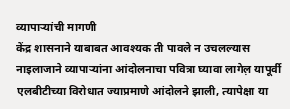व्यापाऱ्यांची मागणी
केंद्र शासनाने याबाबत आवश्यक ती पावले न उचलल्यास नाइलाजाने व्यापाऱ्यांना आंदोलनाचा पवित्रा घ्यावा लागेल़ यापूर्वी एलबीटीच्या विरोधात ज्याप्रमाणे आंदोलने झाली, त्यापेक्षा या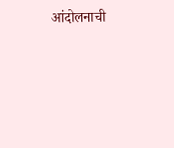आंदोलनाची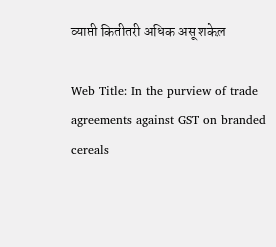व्याप्ती कितीतरी अधिक असू शकेल़

Web Title: In the purview of trade agreements against GST on branded cereals